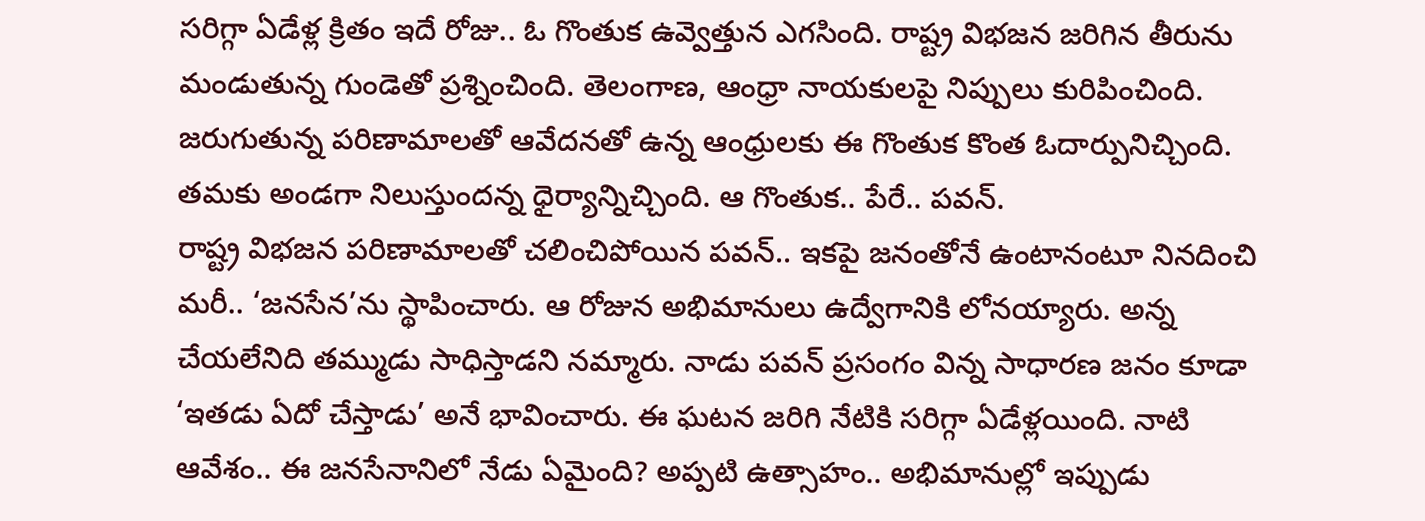సరిగ్గా ఏడేళ్ల క్రితం ఇదే రోజు.. ఓ గొంతుక ఉవ్వెత్తున ఎగసింది. రాష్ట్ర విభజన జరిగిన తీరును మండుతున్న గుండెతో ప్రశ్నించింది. తెలంగాణ, ఆంధ్రా నాయకులపై నిప్పులు కురిపించింది. జరుగుతున్న పరిణామాలతో ఆవేదనతో ఉన్న ఆంధ్రులకు ఈ గొంతుక కొంత ఓదార్పునిచ్చింది. తమకు అండగా నిలుస్తుందన్న ధైర్యాన్నిచ్చింది. ఆ గొంతుక.. పేరే.. పవన్.
రాష్ట్ర విభజన పరిణామాలతో చలించిపోయిన పవన్.. ఇకపై జనంతోనే ఉంటానంటూ నినదించి మరీ.. ‘జనసేన’ను స్థాపించారు. ఆ రోజున అభిమానులు ఉద్వేగానికి లోనయ్యారు. అన్న చేయలేనిది తమ్ముడు సాధిస్తాడని నమ్మారు. నాడు పవన్ ప్రసంగం విన్న సాధారణ జనం కూడా ‘ఇతడు ఏదో చేస్తాడు’ అనే భావించారు. ఈ ఘటన జరిగి నేటికి సరిగ్గా ఏడేళ్లయింది. నాటి ఆవేశం.. ఈ జనసేనానిలో నేడు ఏమైంది? అప్పటి ఉత్సాహం.. అభిమానుల్లో ఇప్పుడు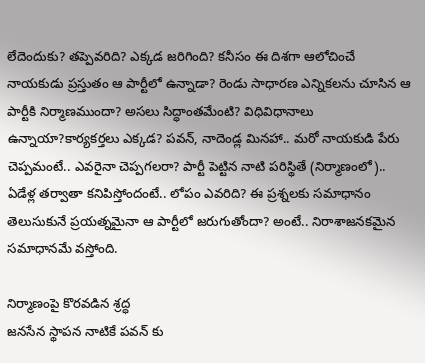లేదెందుకు? తప్పెవరిది? ఎక్కడ జరిగింది? కనీసం ఈ దిశగా ఆలోచించే నాయకుడు ప్రస్తుతం ఆ పార్టీలో ఉన్నాడా? రెండు సాధారణ ఎన్నికలను చూసిన ఆ పార్టీకి నిర్మాణముందా? అసలు సిద్ధాంతమేంటి? విధివిధానాలు ఉన్నాయా?కార్యకర్తలు ఎక్కడ? పవన్, నాదెండ్ల మినహా.. మరో నాయకుడి పేరు చెప్పమంటే.. ఎవరైనా చెప్పగలరా? పార్టీ పెట్టిన నాటి పరిస్థితే (నిర్మాణంలో).. ఏడేళ్ల తర్వాతా కనిపిస్తోందంటే.. లోపం ఎవరిది? ఈ ప్రశ్నలకు సమాధానం తెలుసుకునే ప్రయత్నమైనా ఆ పార్టీలో జరుగుతోందా? అంటే.. నిరాశాజనకమైన సమాధానమే వస్తోంది.

నిర్మాణంపై కొరవడిన శ్రద్ధ
జనసేన స్థాపన నాటికే పవన్ కు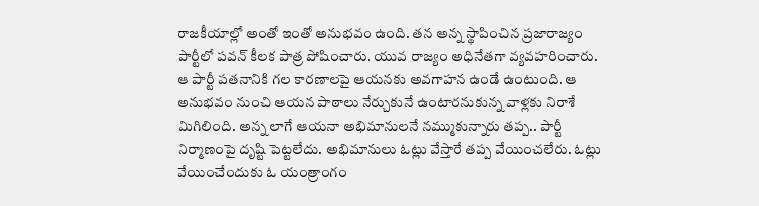రాజకీయాల్లో అంతో ఇంతో అనుభవం ఉంది. తన అన్న స్థాపించిన ప్రజారాజ్యం పార్టీలో పవన్ కీలక పాత్ర పోషించారు. యువ రాజ్యం అధినేతగా వ్యవహరించారు. ఆ పార్టీ పతనానికి గల కారణాలపై ఆయనకు అవగాహన ఉండే ఉంటుంది. ఆ అనుభవం నుంచి ఆయన పాఠాలు నేర్చుకునే ఉంటారనుకున్న వాళ్లకు నిరాశే మిగిలింది. అన్న లాగే ఆయనా అభిమానులనే నమ్ముకున్నారు తప్ప.. పార్టీ నిర్మాణంపై దృష్టి పెట్టలేదు. అభిమానులు ఓట్లు వేస్తారే తప్ప వేయించలేరు. ఓట్లు వేయించేందుకు ఓ యంత్రాంగం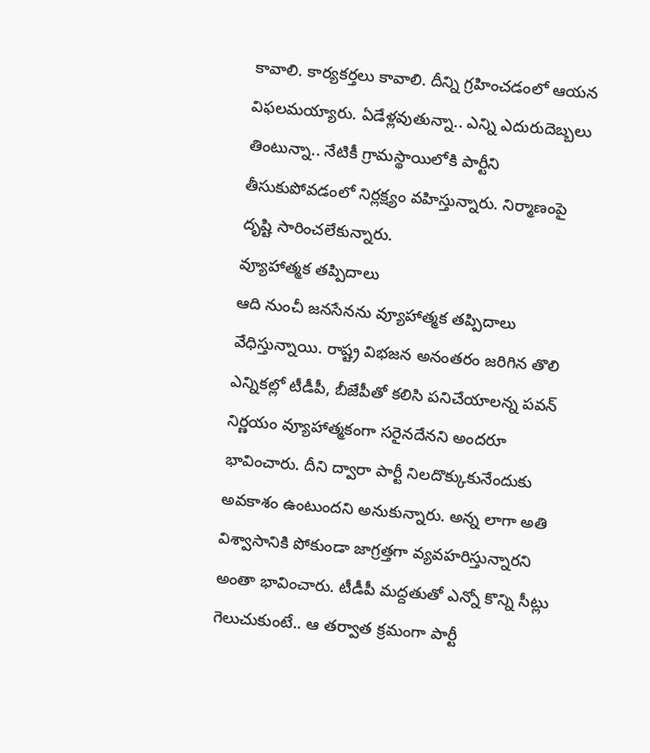కావాలి. కార్యకర్తలు కావాలి. దీన్ని గ్రహించడంలో ఆయన విఫలమయ్యారు. ఏడేళ్లవుతున్నా.. ఎన్ని ఎదురుదెబ్బలు తింటున్నా.. నేటికీ గ్రామస్థాయిలోకి పార్టీని తీసుకుపోవడంలో నిర్లక్ష్యం వహిస్తున్నారు. నిర్మాణంపై దృష్టి సారించలేకున్నారు.
వ్యూహాత్మక తప్పిదాలు
ఆది నుంచీ జనసేనను వ్యూహాత్మక తప్పిదాలు వేధిస్తున్నాయి. రాష్ట్ర విభజన అనంతరం జరిగిన తొలి ఎన్నికల్లో టీడీపీ, బీజేపీతో కలిసి పనిచేయాలన్న పవన్ నిర్ణయం వ్యూహాత్మకంగా సరైనదేనని అందరూ భావించారు. దీని ద్వారా పార్టీ నిలదొక్కుకునేందుకు అవకాశం ఉంటుందని అనుకున్నారు. అన్న లాగా అతి విశ్వాసానికి పోకుండా జాగ్రత్తగా వ్యవహరిస్తున్నారని అంతా భావించారు. టీడీపీ మద్దతుతో ఎన్నో కొన్ని సీట్లు గెలుచుకుంటే.. ఆ తర్వాత క్రమంగా పార్టీ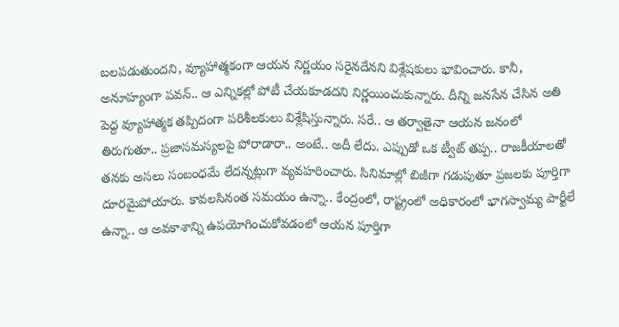బలపడుతుందని, వ్యూహాత్మకంగా ఆయన నిర్ణయం సరైనదేనని విశ్లేషకులు భావించారు. కానీ, అనూహ్యంగా పవన్.. ఆ ఎన్నికల్లో పోటీ చేయకూడదని నిర్ణయించుకున్నారు. దీన్ని జనసేన చేసిన అతి పెద్ద వ్యూహాత్మక తప్పిదంగా పరిశీలకులు విశ్లేషిస్తున్నారు. సరే.. ఆ తర్వాతైనా ఆయన జనంలో తిరుగుతూ.. ప్రజాసమస్యలపై పోరాడారా.. అంటే.. అదీ లేదు. ఎప్పుడో ఒక ట్వీట్ తప్ప.. రాజకీయాలతో తనకు అసలు సంబంధమే లేదన్నట్లుగా వ్యవహరించారు. సినిమాల్లో బిజీగా గడుపుతూ ప్రజలకు పూర్తిగా దూరమైపోయారు. కావలసినంత సమయం ఉన్నా.. కేంద్రంలో, రాష్ట్రంలో అధికారంలో భాగస్వామ్య పార్టీలే ఉన్నా.. ఆ అవకాశాన్ని ఉపయోగించుకోవడంలో ఆయన పూర్తిగా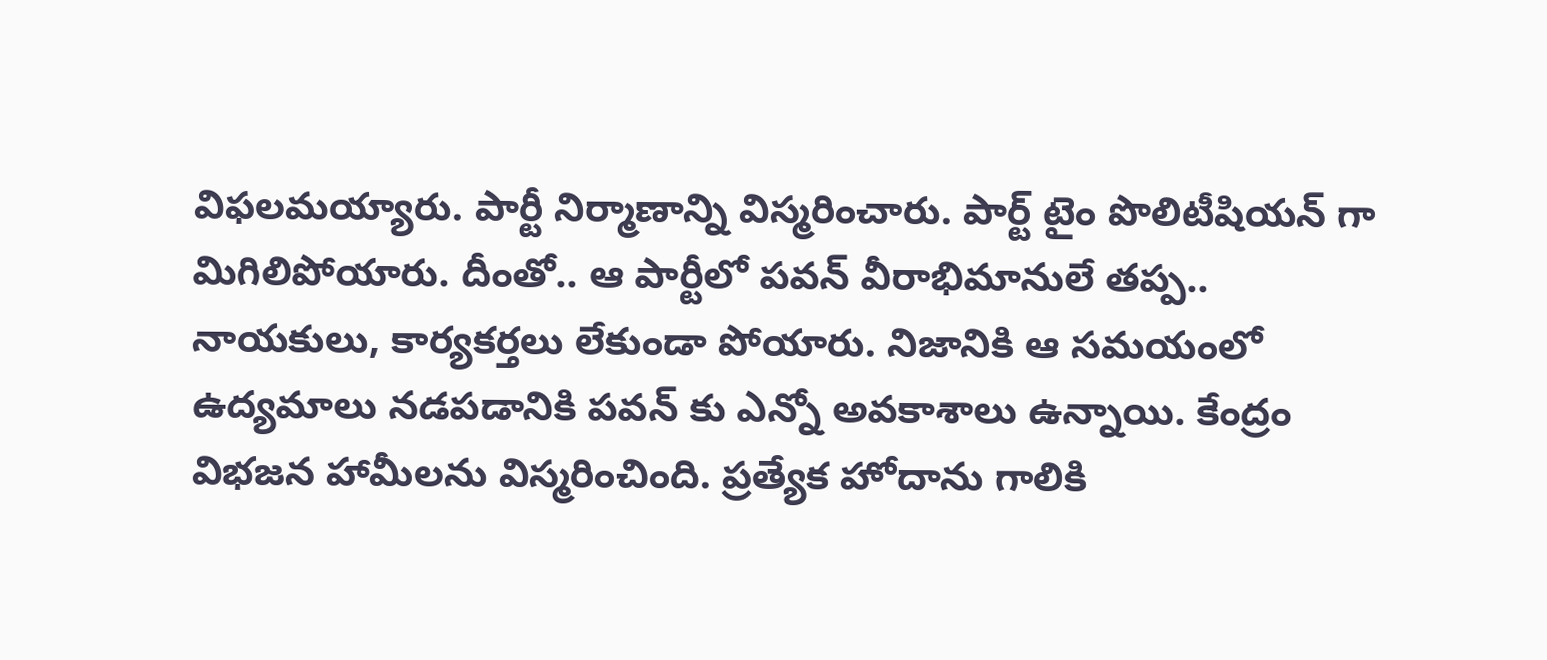విఫలమయ్యారు. పార్టీ నిర్మాణాన్ని విస్మరించారు. పార్ట్ టైం పొలిటీషియన్ గా మిగిలిపోయారు. దీంతో.. ఆ పార్టీలో పవన్ వీరాభిమానులే తప్ప.. నాయకులు, కార్యకర్తలు లేకుండా పోయారు. నిజానికి ఆ సమయంలో ఉద్యమాలు నడపడానికి పవన్ కు ఎన్నో అవకాశాలు ఉన్నాయి. కేంద్రం విభజన హామీలను విస్మరించింది. ప్రత్యేక హోదాను గాలికి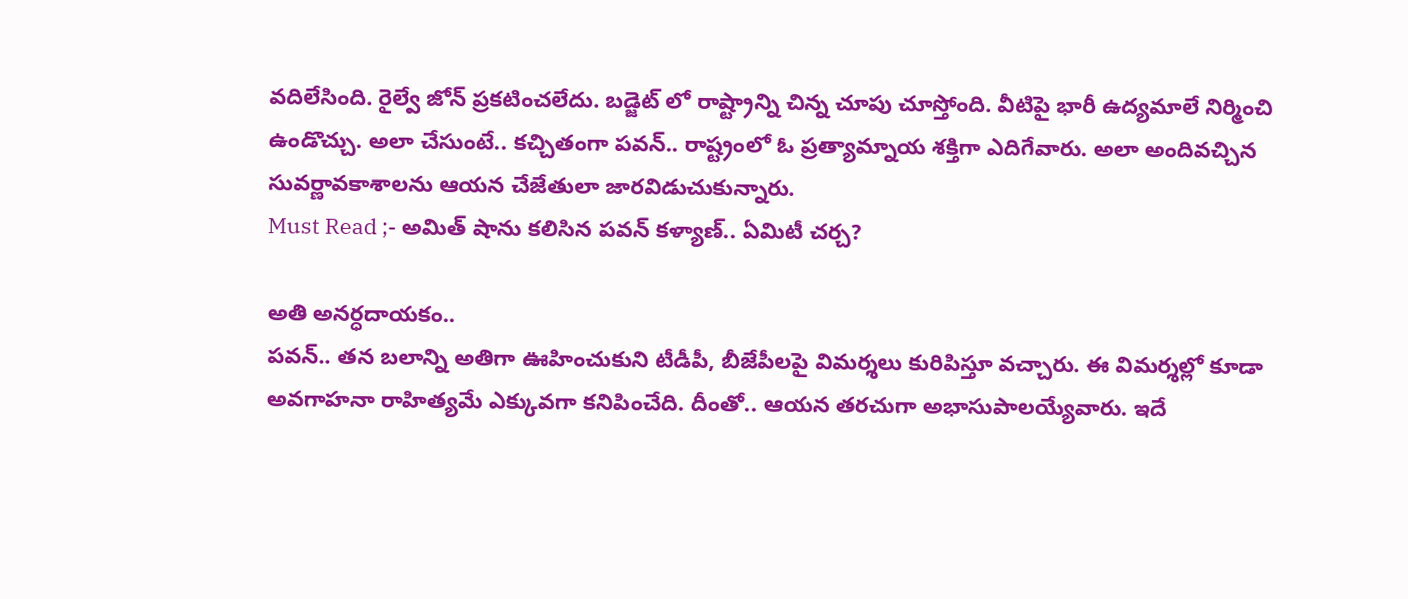వదిలేసింది. రైల్వే జోన్ ప్రకటించలేదు. బడ్జెట్ లో రాష్ట్రాన్ని చిన్న చూపు చూస్తోంది. వీటిపై భారీ ఉద్యమాలే నిర్మించి ఉండొచ్చు. అలా చేసుంటే.. కచ్చితంగా పవన్.. రాష్ట్రంలో ఓ ప్రత్యామ్నాయ శక్తిగా ఎదిగేవారు. అలా అందివచ్చిన సువర్ణావకాశాలను ఆయన చేజేతులా జారవిడుచుకున్నారు.
Must Read ;- అమిత్ షాను కలిసిన పవన్ కళ్యాణ్.. ఏమిటీ చర్చ?

అతి అనర్ధదాయకం..
పవన్.. తన బలాన్ని అతిగా ఊహించుకుని టీడీపీ, బీజేపీలపై విమర్శలు కురిపిస్తూ వచ్చారు. ఈ విమర్శల్లో కూడా అవగాహనా రాహిత్యమే ఎక్కువగా కనిపించేది. దీంతో.. ఆయన తరచుగా అభాసుపాలయ్యేవారు. ఇదే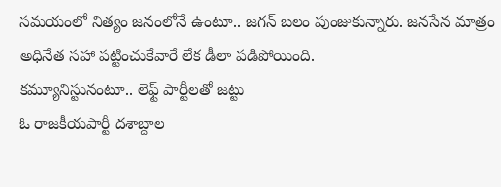సమయంలో నిత్యం జనంలోనే ఉంటూ.. జగన్ బలం పుంజుకున్నారు. జనసేన మాత్రం అధినేత సహా పట్టించుకేవారే లేక డీలా పడిపోయింది.
కమ్యూనిస్టునంటూ.. లెఫ్ట్ పార్టీలతో జట్టు
ఓ రాజకీయపార్టీ దశాబ్దాల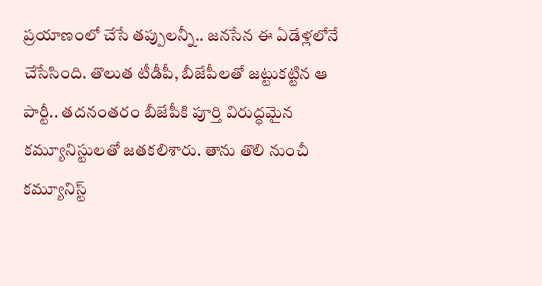ప్రయాణంలో చేసే తప్పులన్నీ.. జనసేన ఈ ఏడేళ్లలోనే చేసేసింది. తొలుత టీడీపీ, బీజేపీలతో జట్టుకట్టిన ఆ పార్టీ.. తదనంతరం బీజేపీకి పూర్తి విరుద్ధమైన కమ్యూనిస్టులతో జతకలిశారు. తాను తొలి నుంచీ కమ్యూనిస్ట్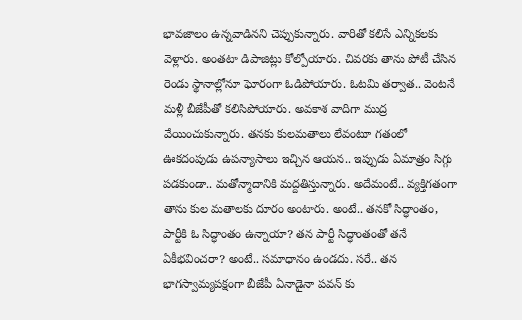భావజాలం ఉన్నవాడినని చెప్పుకున్నారు. వారితో కలిసే ఎన్నికలకు వెళ్లారు. అంతటా డిపాజిట్లు కోల్పోయారు. చివరకు తాను పోటీ చేసిన రెండు స్థానాల్లోనూ ఘోరంగా ఓడిపోయారు. ఓటమి తర్వాత.. వెంటనే మళ్లీ బీజేపీతో కలిసిపోయారు. అవకాశ వాదిగా ముద్ర వేయించుకున్నారు. తనకు కులమతాలు లేవంటూ గతంలో ఊకదంపుడు ఉపన్యాసాలు ఇచ్చిన ఆయన.. ఇప్పుడు ఏమాత్రం సిగ్గు పడకుండా.. మతోన్మాదానికి మద్దతిస్తున్నారు. అదేమంటే.. వ్యక్తిగతంగా తాను కుల మతాలకు దూరం అంటారు. అంటే.. తనకో సిద్ధాంతం, పార్టీకి ఓ సిద్ధాంతం ఉన్నాయా? తన పార్టీ సిద్ధాంతంతో తనే ఏకీభవించరా? అంటే.. సమాధానం ఉండదు. సరే.. తన భాగస్వామ్యపక్షంగా బీజేపీ ఏనాడైనా పవన్ కు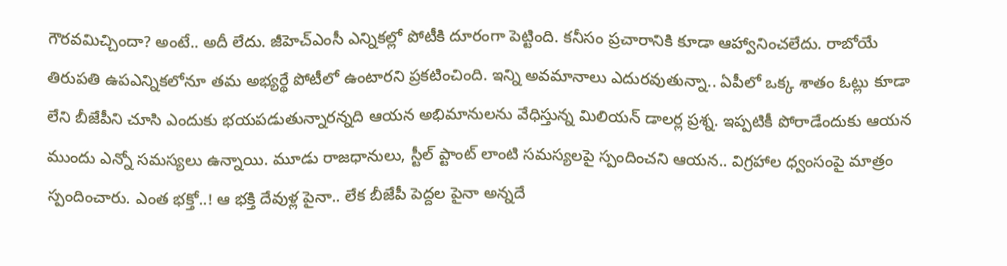గౌరవమిచ్చిందా? అంటే.. అదీ లేదు. జీహెచ్ఎంసీ ఎన్నికల్లో పోటీకి దూరంగా పెట్టింది. కనీసం ప్రచారానికి కూడా ఆహ్వానించలేదు. రాబోయే తిరుపతి ఉపఎన్నికలోనూ తమ అభ్యర్థే పోటీలో ఉంటారని ప్రకటించింది. ఇన్ని అవమానాలు ఎదురవుతున్నా.. ఏపీలో ఒక్క శాతం ఓట్లు కూడా లేని బీజేపీని చూసి ఎందుకు భయపడుతున్నారన్నది ఆయన అభిమానులను వేధిస్తున్న మిలియన్ డాలర్ల ప్రశ్న. ఇప్పటికీ పోరాడేందుకు ఆయన ముందు ఎన్నో సమస్యలు ఉన్నాయి. మూడు రాజధానులు, స్టీల్ ప్టాంట్ లాంటి సమస్యలపై స్పందించని ఆయన.. విగ్రహాల ధ్వంసంపై మాత్రం స్పందించారు. ఎంత భక్తో..! ఆ భక్తి దేవుళ్ల పైనా.. లేక బీజేపీ పెద్దల పైనా అన్నదే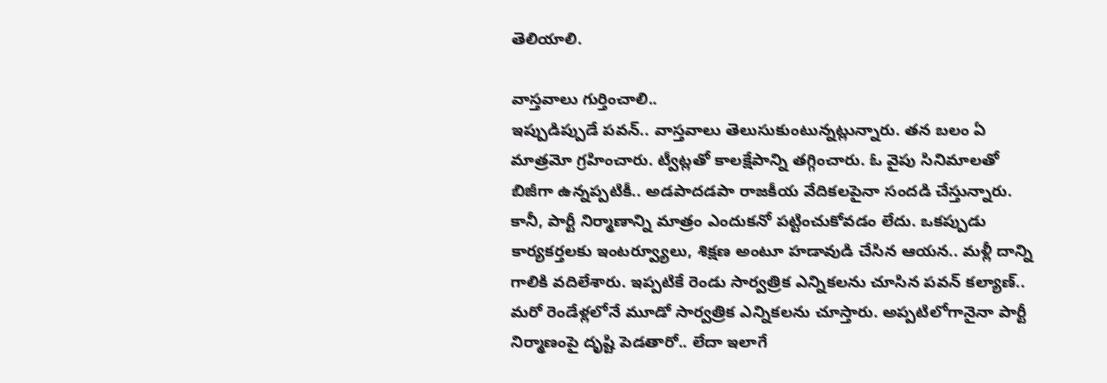తెలియాలి.

వాస్తవాలు గుర్తించాలి..
ఇప్పుడిప్పుడే పవన్.. వాస్తవాలు తెలుసుకుంటున్నట్లున్నారు. తన బలం ఏ మాత్రమో గ్రహించారు. ట్వీట్లతో కాలక్షేపాన్ని తగ్గించారు. ఓ వైపు సినిమాలతో బిజీగా ఉన్నప్పటికీ.. అడపాదడపా రాజకీయ వేదికలపైనా సందడి చేస్తున్నారు. కానీ, పార్టీ నిర్మాణాన్ని మాత్రం ఎందుకనో పట్టించుకోవడం లేదు. ఒకప్పుడు కార్యకర్తలకు ఇంటర్వ్యూలు, శిక్షణ అంటూ హడావుడి చేసిన ఆయన.. మళ్లీ దాన్ని గాలికి వదిలేశారు. ఇప్పటికే రెండు సార్వత్రిక ఎన్నికలను చూసిన పవన్ కల్యాణ్.. మరో రెండేళ్లలోనే మూడో సార్వత్రిక ఎన్నికలను చూస్తారు. అప్పటిలోగానైనా పార్టీ నిర్మాణంపై దృష్టి పెడతారో.. లేదా ఇలాగే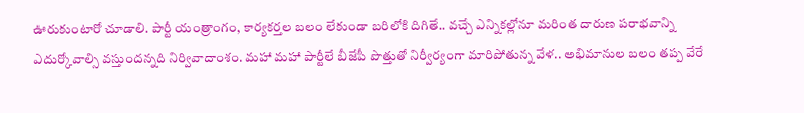ఊరుకుంటారో చూడాలి. పార్టీ యంత్రాంగం, కార్యకర్తల బలం లేకుండా బరిలోకి దిగితే.. వచ్చే ఎన్నికల్లోనూ మరింత దారుణ పరాభవాన్ని ఎదుర్కోవాల్సి వస్తుందన్నది నిర్వివాదాంశం. మహా మహా పార్టీలే బీజేపీ పొత్తుతో నిర్వీర్యంగా మారిపోతున్న వేళ.. అభిమానుల బలం తప్ప వేరే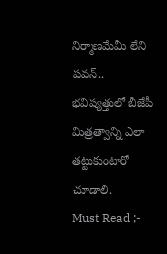నిర్మాణమేమీ లేని పవన్.. భవిష్యత్తులో బీజేపీ మిత్రత్వాన్ని ఎలా తట్టుకుంటారో చూడాలి.
Must Read ;-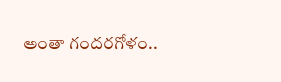అంతా గందరగోళం..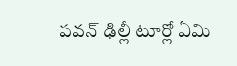పవన్ ఢిల్లీ టూర్లో ఏమి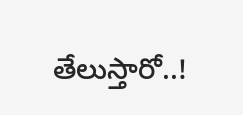తేలుస్తారో..!